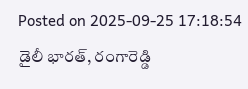Posted on 2025-09-25 17:18:54
డైలీ భారత్, రంగారెడ్డి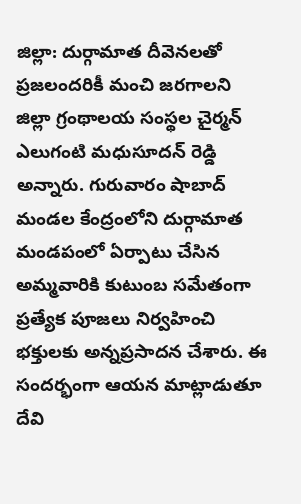జిల్లా: దుర్గామాత దీవెనలతో ప్రజలందరికీ మంచి జరగాలని జిల్లా గ్రంథాలయ సంస్థల చైర్మన్ ఎలుగంటి మధుసూదన్ రెడ్డి అన్నారు. గురువారం షాబాద్ మండల కేంద్రంలోని దుర్గామాత మండపంలో ఏర్పాటు చేసిన అమ్మవారికి కుటుంబ సమేతంగా ప్రత్యేక పూజలు నిర్వహించి భక్తులకు అన్నప్రసాదన చేశారు. ఈ సందర్భంగా ఆయన మాట్లాడుతూ దేవి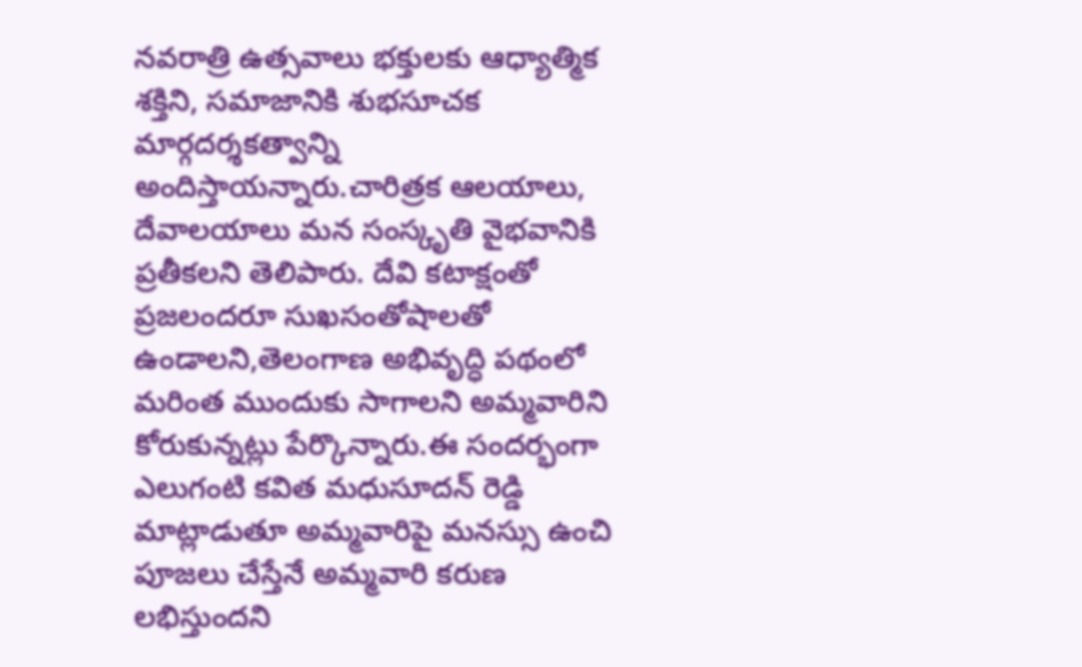నవరాత్రి ఉత్సవాలు భక్తులకు ఆధ్యాత్మిక శక్తిని, సమాజానికి శుభసూచక మార్గదర్శకత్వాన్ని అందిస్తాయన్నారు.చారిత్రక ఆలయాలు, దేవాలయాలు మన సంస్కృతి వైభవానికి ప్రతీకలని తెలిపారు. దేవి కటాక్షంతో ప్రజలందరూ సుఖసంతోషాలతో ఉండాలని,తెలంగాణ అభివృద్ధి పథంలో మరింత ముందుకు సాగాలని అమ్మవారిని కోరుకున్నట్లు పేర్కొన్నారు.ఈ సందర్భంగా ఎలుగంటి కవిత మధుసూదన్ రెడ్డి మాట్లాడుతూ అమ్మవారిపై మనస్సు ఉంచి పూజలు చేస్తేనే అమ్మవారి కరుణ లభిస్తుందని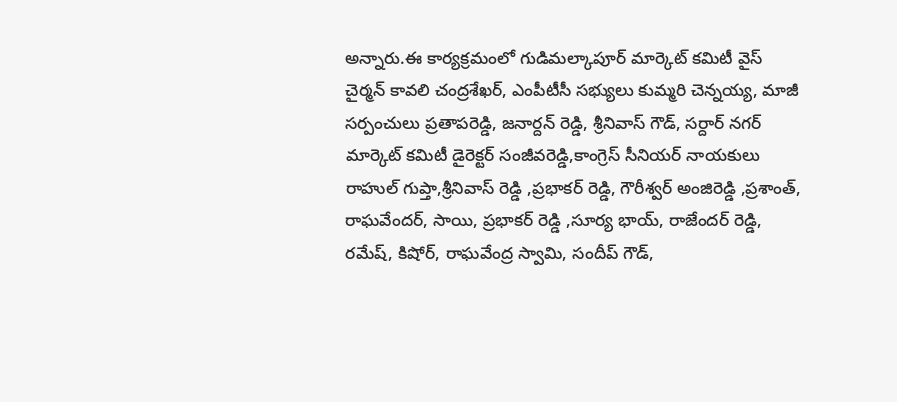అన్నారు.ఈ కార్యక్రమంలో గుడిమల్కాపూర్ మార్కెట్ కమిటీ వైస్ చైర్మన్ కావలి చంద్రశేఖర్, ఎంపీటీసీ సభ్యులు కుమ్మరి చెన్నయ్య, మాజీ సర్పంచులు ప్రతాపరెడ్డి, జనార్దన్ రెడ్డి, శ్రీనివాస్ గౌడ్, సర్దార్ నగర్ మార్కెట్ కమిటీ డైరెక్టర్ సంజీవరెడ్డి,కాంగ్రెస్ సీనియర్ నాయకులు రాహుల్ గుప్తా,శ్రీనివాస్ రెడ్డి ,ప్రభాకర్ రెడ్డి, గౌరీశ్వర్ అంజిరెడ్డి ,ప్రశాంత్, రాఘవేందర్, సాయి, ప్రభాకర్ రెడ్డి ,సూర్య భాయ్, రాజేందర్ రెడ్డి, రమేష్, కిషోర్, రాఘవేంద్ర స్వామి, సందీప్ గౌడ్,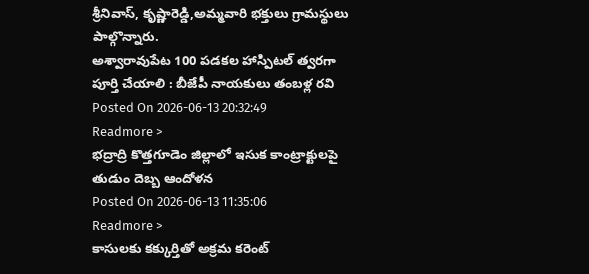శ్రీనివాస్, కృష్ణారెడ్డి,అమ్మవారి భక్తులు గ్రామస్థులు పాల్గొన్నారు.
అశ్వారావుపేట 100 పడకల హాస్పిటల్ త్వరగా పూర్తి చేయాలి : బీజేపీ నాయకులు తంబళ్ల రవి
Posted On 2026-06-13 20:32:49
Readmore >
భద్రాద్రి కొత్తగూడెం జిల్లాలో ఇసుక కాంట్రాక్టులపై తుడుం దెబ్బ ఆందోళన
Posted On 2026-06-13 11:35:06
Readmore >
కాసులకు కక్కుర్తితో అక్రమ కరెంట్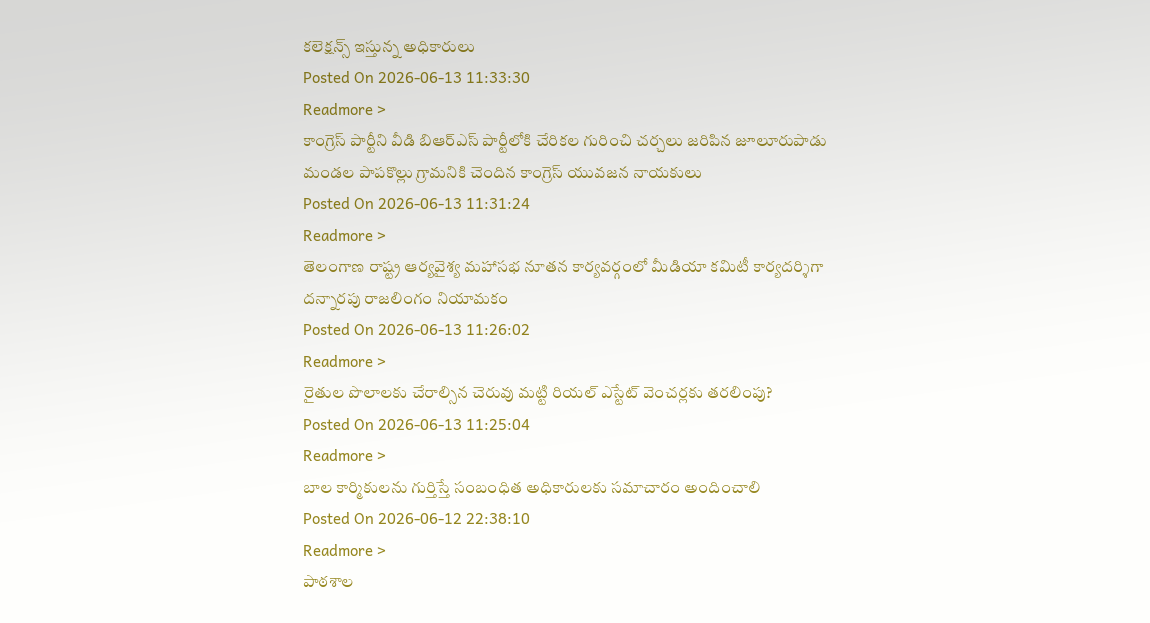కలెక్షన్స్ ఇస్తున్న అధికారులు
Posted On 2026-06-13 11:33:30
Readmore >
కాంగ్రెస్ పార్టీని వీడి బిఆర్ఎస్ పార్టీలోకి చేరికల గురించి చర్చలు జరిపిన జూలూరుపాడు మండల పాపకొల్లు గ్రామనికి చెందిన కాంగ్రెస్ యువజన నాయకులు
Posted On 2026-06-13 11:31:24
Readmore >
తెలంగాణ రాష్ట్ర ఆర్యవైశ్య మహాసభ నూతన కార్యవర్గంలో మీడియా కమిటీ కార్యదర్శిగా దన్నారపు రాజలింగం నియామకం
Posted On 2026-06-13 11:26:02
Readmore >
రైతుల పొలాలకు చేరాల్సిన చెరువు మట్టి రియల్ ఎస్టేట్ వెంచర్లకు తరలింపు?
Posted On 2026-06-13 11:25:04
Readmore >
బాల కార్మికులను గుర్తిస్తే సంబంధిత అధికారులకు సమాచారం అందించాలి
Posted On 2026-06-12 22:38:10
Readmore >
పాఠశాల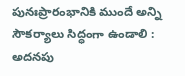పునఃప్రారంభానికి ముందే అన్ని సౌకర్యాలు సిద్ధంగా ఉండాలి : అదనపు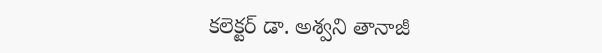కలెక్టర్ డా. అశ్వని తానాజీ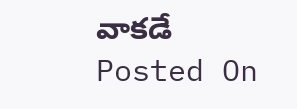వాకడే
Posted On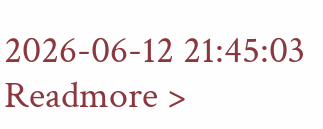2026-06-12 21:45:03
Readmore >